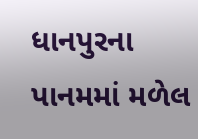ધાનપુરના પાનમમાં મળેલ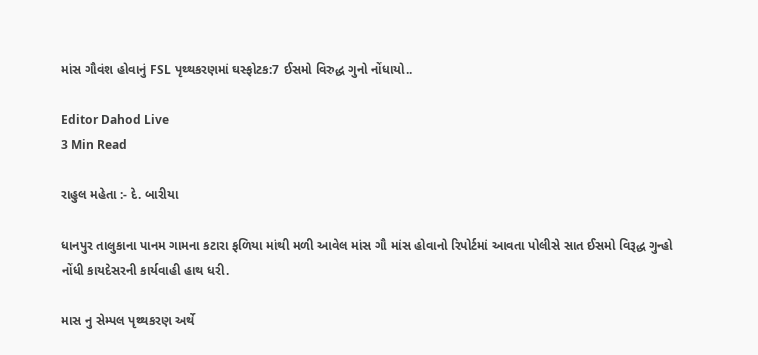માંસ ગૌવંશ હોવાનું FSL પૃથ્થકરણમાં ઘસ્ફોટક:7 ઈસમો વિરુદ્ધ ગુનો નોંધાયો..

Editor Dahod Live
3 Min Read

રાહુલ મહેતા :- દે. બારીયા

ધાનપુર તાલુકાના પાનમ ગામના કટારા ફળિયા માંથી મળી આવેલ માંસ ગૌ માંસ હોવાનો રિપોર્ટમાં આવતા પોલીસે સાત ઈસમો વિરૂદ્ધ ગુન્હો નોંધી કાયદેસરની કાર્યવાહી હાથ ધરી.

માસ નુ સેમ્પલ પૃથ્થકરણ અર્થે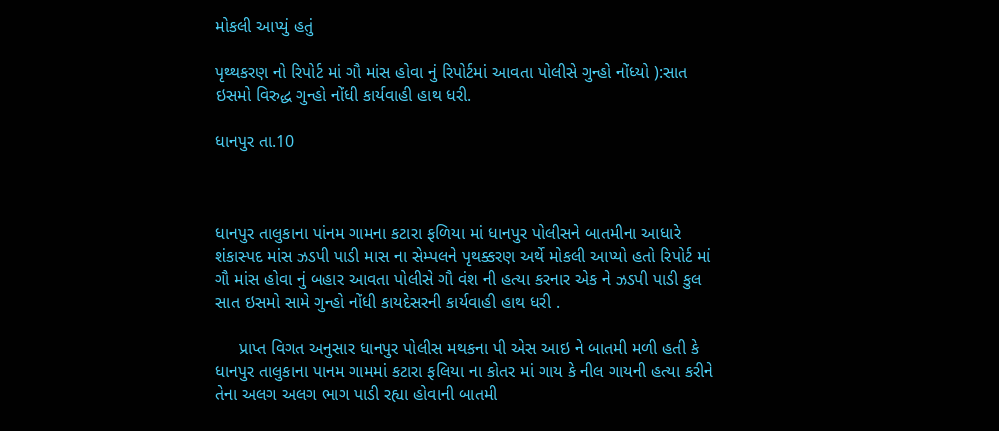મોકલી આપ્યું હતું

પૃથ્થકરણ નો રિપોર્ટ માં ગૌ માંસ હોવા નું રિપોર્ટમાં આવતા પોલીસે ગુન્હો નોંધ્યો ):સાત ઇસમો વિરુદ્ધ ગુન્હો નોંધી કાર્યવાહી હાથ ધરી.

ધાનપુર તા.10



ધાનપુર તાલુકાના પાંનમ ગામના કટારા ફળિયા માં ધાનપુર પોલીસને બાતમીના આધારે શંકાસ્પદ માંસ ઝડપી પાડી માસ ના સેમ્પલને પૃથક્કરણ અર્થે મોકલી આપ્યો હતો રિપોર્ટ માં ગૌ માંસ હોવા નું બહાર આવતા પોલીસે ગૌ વંશ ની હત્યા કરનાર એક ને ઝડપી પાડી કુલ સાત ઇસમો સામે ગુન્હો નોંધી કાયદેસરની કાર્યવાહી હાથ ધરી .

     પ્રાપ્ત વિગત અનુસાર ધાનપુર પોલીસ મથકના પી એસ આઇ ને બાતમી મળી હતી કે ધાનપુર તાલુકાના પાનમ ગામમાં કટારા ફલિયા ના કોતર માં ગાય કે નીલ ગાયની હત્યા કરીને તેના અલગ અલગ ભાગ પાડી રહ્યા હોવાની બાતમી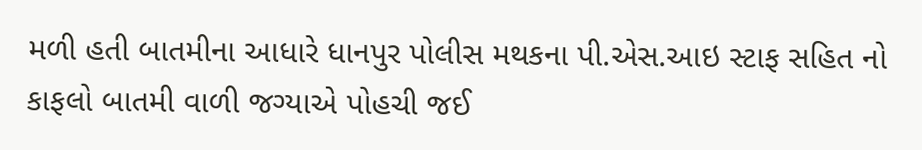મળી હતી બાતમીના આધારે ધાનપુર પોલીસ મથકના પી.એસ.આઇ સ્ટાફ સહિત નો કાફલો બાતમી વાળી જગ્યાએ પોહચી જઈ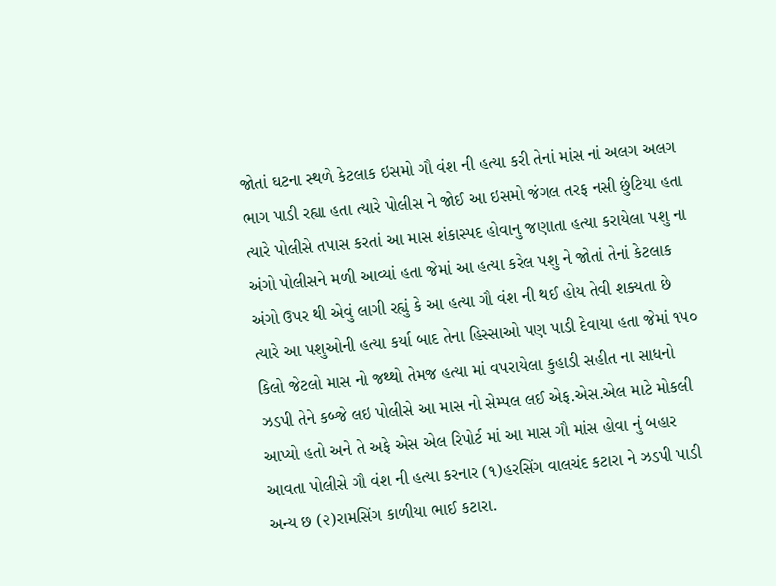જોતાં ઘટના સ્થળે કેટલાક ઇસમો ગૌ વંશ ની હત્યા કરી તેનાં માંસ નાં અલગ અલગ ભાગ પાડી રહ્યા હતા ત્યારે પોલીસ ને જોઈ આ ઇસમો જંગલ તરફ નસી છુંટિયા હતા ત્યારે પોલીસે તપાસ કરતાં આ માસ શંકાસ્પદ હોવાનુ જણાતા હત્યા કરાયેલા પશુ ના અંગો પોલીસને મળી આવ્યાં હતા જેમાં આ હત્યા કરેલ પશુ ને જોતાં તેનાં કેટલાક અંગો ઉપર થી એવું લાગી રહ્યું કે આ હત્યા ગૌ વંશ ની થઈ હોય તેવી શક્યતા છે ત્યારે આ પશુઓની હત્યા કર્યા બાદ તેના હિસ્સાઓ પણ પાડી દેવાયા હતા જેમાં ૧૫૦ કિલો જેટલો માસ નો જથ્થો તેમજ હત્યા માં વપરાયેલા કુહાડી સહીત ના સાધનો ઝડપી તેને કબ્જે લઇ પોલીસે આ માસ નો સેમ્પલ લઈ એફ.એસ.એલ માટે મોકલી આપ્યો હતો અને તે અફે એસ એલ રિપોર્ટ માં આ માસ ગૌ માંસ હોવા નું બહાર આવતા પોલીસે ગૌ વંશ ની હત્યા કરનાર (૧)હરસિંગ વાલચંદ કટારા ને ઝડપી પાડી અન્ય છ (૨)રામસિંગ કાળીયા ભાઈ કટારા.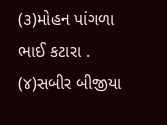(૩)મોહન પાંગળા ભાઈ કટારા . (૪)સબીર બીજીયા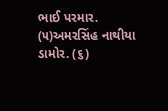ભાઈ પરમાર. (૫)અમરસિંહ નાથીયા ડામોર. (૬)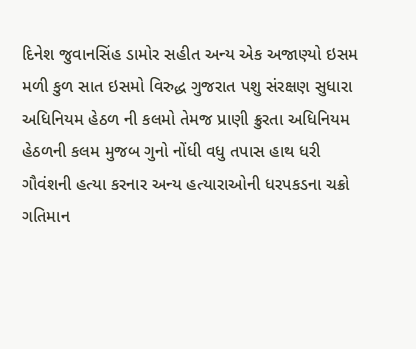દિનેશ જુવાનસિંહ ડામોર સહીત અન્ય એક અજાણ્યો ઇસમ મળી કુળ સાત ઇસમો વિરુદ્ધ ગુજરાત પશુ સંરક્ષણ સુધારા અધિનિયમ હેઠળ ની કલમો તેમજ પ્રાણી ક્રુરતા અધિનિયમ હેઠળની કલમ મુજબ ગુનો નોંધી વધુ તપાસ હાથ ધરી ગૌવંશની હત્યા કરનાર અન્ય હત્યારાઓની ધરપકડના ચક્રો ગતિમાન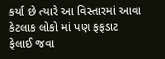કર્યા છે ત્યારે આ વિસ્તારમાં આવા કેટલાક લોકો માં પણ ફફડાટ ફેલાઈ જવા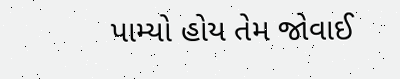પામ્યો હોય તેમ જોવાઈ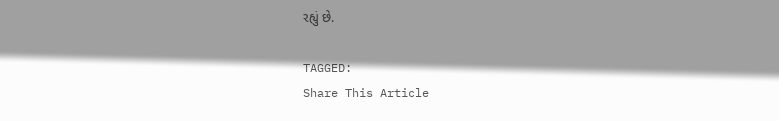રહ્યું છે.

TAGGED:
Share This Article